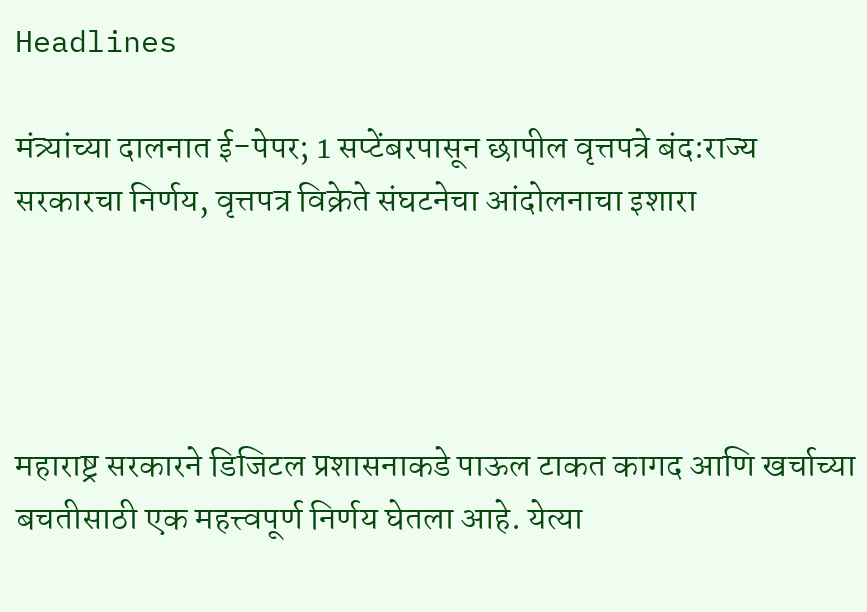Headlines

मंत्र्यांच्या दालनात ई-पेपर; 1 सप्टेंबरपासून छापील वृत्तपत्रे बंद:राज्य सरकारचा निर्णय, वृत्तपत्र विक्रेते संघटनेचा आंदोलनाचा इशारा




महाराष्ट्र सरकारने डिजिटल प्रशासनाकडे पाऊल टाकत कागद आणि खर्चाच्या बचतीसाठी एक महत्त्वपूर्ण निर्णय घेतला आहे. येत्या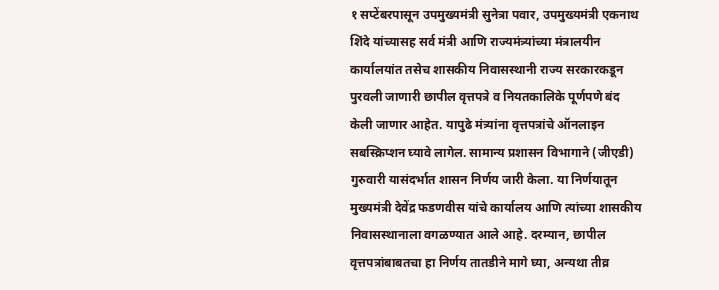१ सप्टेंबरपासून उपमुख्यमंत्री सुनेत्रा पवार, उपमुख्यमंत्री एकनाथ शिंदे यांच्यासह सर्व मंत्री आणि राज्यमंत्र्यांच्या मंत्रालयीन कार्यालयांत तसेच शासकीय निवासस्थानी राज्य सरकारकडून पुरवली जाणारी छापील वृत्तपत्रे व नियतकालिके पूर्णपणे बंद केली जाणार आहेत. यापुढे मंत्र्यांना वृत्तपत्रांचे ऑनलाइन सबस्क्रिप्शन घ्यावे लागेल. सामान्य प्रशासन विभागाने (जीएडी) गुरुवारी यासंदर्भात शासन निर्णय जारी केला. या निर्णयातून मुख्यमंत्री देवेंद्र फडणवीस यांचे कार्यालय आणि त्यांच्या शासकीय निवासस्थानाला वगळण्यात आले आहे. दरम्यान, छापील वृत्तपत्रांबाबतचा हा निर्णय तातडीने मागे घ्या, अन्यथा तीव्र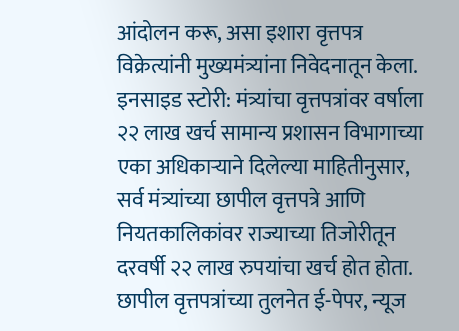आंदोलन करू, असा इशारा वृत्तपत्र विक्रेत्यांनी मुख्यमंत्र्यांना निवेदनातून केला. इनसाइड स्टोरी: मंत्र्यांचा वृत्तपत्रांवर वर्षाला २२ लाख खर्च सामान्य प्रशासन विभागाच्या एका अधिकाऱ्याने दिलेल्या माहितीनुसार, सर्व मंत्र्यांच्या छापील वृत्तपत्रे आणि नियतकालिकांवर राज्याच्या तिजोरीतून दरवर्षी २२ लाख रुपयांचा खर्च होत होता. छापील वृत्तपत्रांच्या तुलनेत ई-पेपर, न्यूज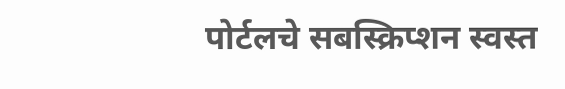पोर्टलचे सबस्क्रिप्शन स्वस्त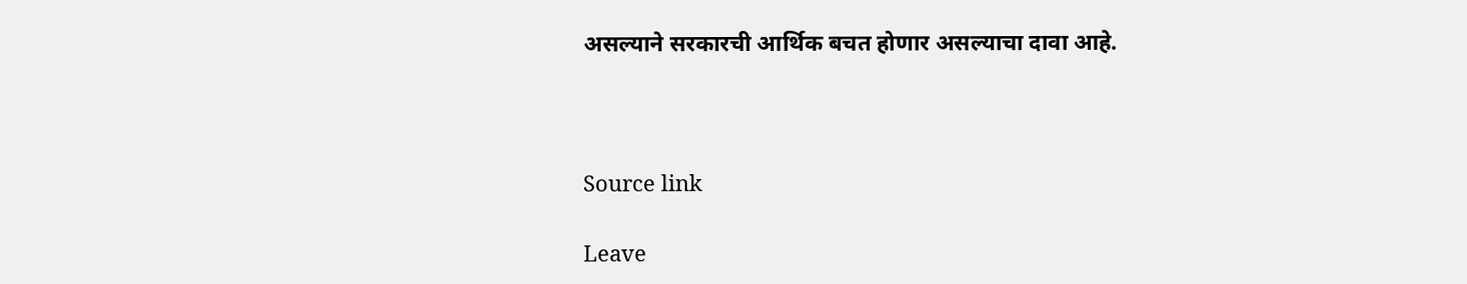असल्याने सरकारची आर्थिक बचत होणार असल्याचा दावा आहे.



Source link

Leave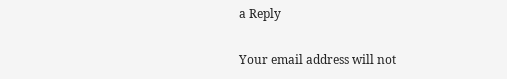a Reply

Your email address will not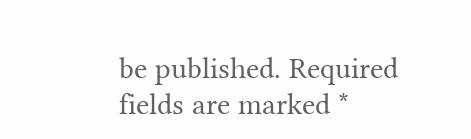be published. Required fields are marked *